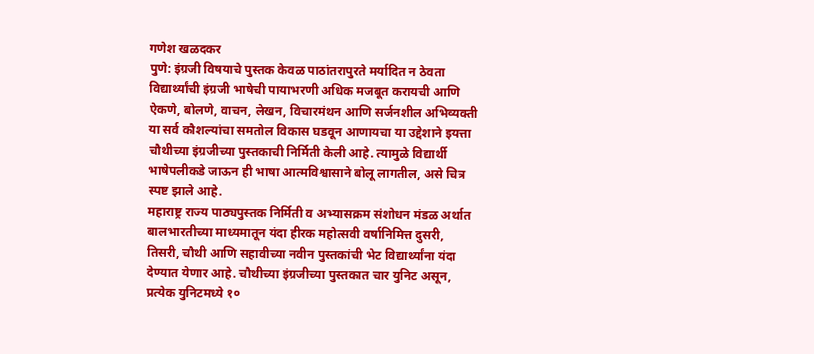गणेश खळदकर
पुणे: इंग्रजी विषयाचे पुस्तक केवळ पाठांतरापुरते मर्यादित न ठेवता विद्यार्थ्यांची इंग्रजी भाषेची पायाभरणी अधिक मजबूत करायची आणि ऐकणे, बोलणे, वाचन, लेखन, विचारमंथन आणि सर्जनशील अभिव्यक्ती या सर्व कौशल्यांचा समतोल विकास घडवून आणायचा या उद्देशाने इयत्ता चौथीच्या इंग्रजीच्या पुस्तकाची निर्मिती केली आहे. त्यामुळे विद्यार्थी भाषेपलीकडे जाऊन ही भाषा आत्मविश्वासाने बोलू लागतील, असे चित्र स्पष्ट झाले आहे.
महाराष्ट्र राज्य पाठ्यपुस्तक निर्मिती व अभ्यासक्रम संशोधन मंडळ अर्थात बालभारतीच्या माध्यमातून यंदा हीरक महोत्सवी वर्षानिमित्त दुसरी, तिसरी, चौथी आणि सहावीच्या नवीन पुस्तकांची भेट विद्यार्थ्यांना यंदा देण्यात येणार आहे. चौथीच्या इंग्रजीच्या पुस्तकात चार युनिट असून, प्रत्येक युनिटमध्ये १०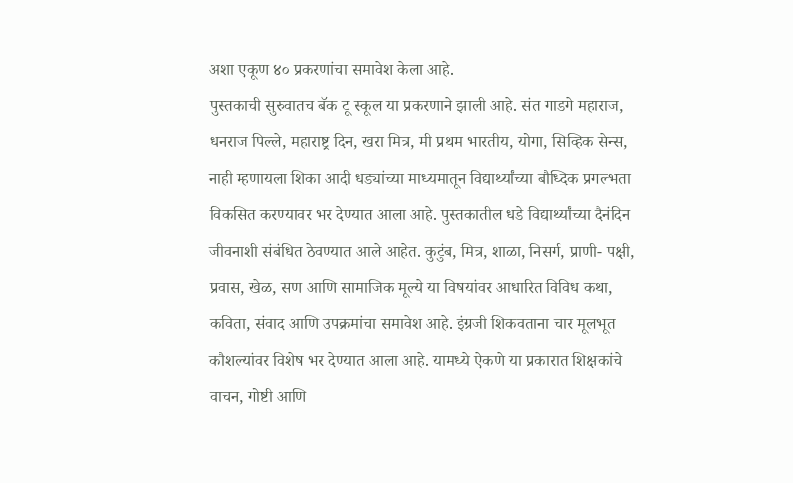अशा एकूण ४० प्रकरणांचा समावेश केला आहे.
पुस्तकाची सुरुवातच बॅक टू स्कूल या प्रकरणाने झाली आहे. संत गाडगे महाराज, धनराज पिल्ले, महाराष्ट्र दिन, खरा मित्र, मी प्रथम भारतीय, योगा, सिव्हिक सेन्स, नाही म्हणायला शिका आदी धड्यांच्या माध्यमातून विद्यार्थ्यांच्या बौध्दिक प्रगल्भता विकसित करण्यावर भर देण्यात आला आहे. पुस्तकातील धडे विद्यार्थ्यांच्या दैनंदिन जीवनाशी संबंधित ठेवण्यात आले आहेत. कुटुंब, मित्र, शाळा, निसर्ग, प्राणी- पक्षी, प्रवास, खेळ, सण आणि सामाजिक मूल्ये या विषयांवर आधारित विविध कथा, कविता, संवाद आणि उपक्रमांचा समावेश आहे. इंग्रजी शिकवताना चार मूलभूत कौशल्यांवर विशेष भर देण्यात आला आहे. यामध्ये ऐकणे या प्रकारात शिक्षकांचे वाचन, गोष्टी आणि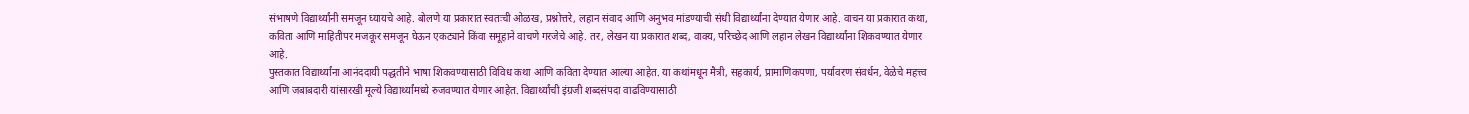संभाषणे विद्यार्थ्यांनी समजून घ्यायचे आहे. बोलणे या प्रकारात स्वतःची ओळख, प्रश्नोत्तरे, लहान संवाद आणि अनुभव मांडण्याची संधी विद्यार्थ्यांना देण्यात येणार आहे. वाचन या प्रकारात कथा, कविता आणि माहितीपर मजकूर समजून घेऊन एकट्याने किंवा समूहाने वाचणे गरजेचे आहे. तर, लेखन या प्रकारात शब्द, वाक्य, परिच्छेद आणि लहान लेखन विद्यार्थ्यांना शिकवण्यात येणार आहे.
पुस्तकात विद्यार्थ्यांना आनंददायी पद्धतीने भाषा शिकवण्यासाठी विविध कथा आणि कविता देण्यात आल्या आहेत. या कथांमधून मैत्री, सहकार्य, प्रामाणिकपणा, पर्यावरण संवर्धन, वेळेचे महत्त्व आणि जबाबदारी यांसारखी मूल्ये विद्यार्थ्यांमध्ये रुजवण्यात येणार आहेत. विद्यार्थ्यांची इंग्रजी शब्दसंपदा वाढविण्यासाठी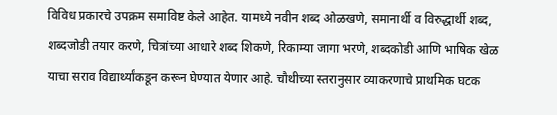विविध प्रकारचे उपक्रम समाविष्ट केले आहेत. यामध्ये नवीन शब्द ओळखणे, समानार्थी व विरुद्धार्थी शब्द, शब्दजोडी तयार करणे, चित्रांच्या आधारे शब्द शिकणे, रिकाम्या जागा भरणे, शब्दकोडी आणि भाषिक खेळ याचा सराव विद्यार्थ्यांकडून करून घेण्यात येणार आहे. चौथीच्या स्तरानुसार व्याकरणाचे प्राथमिक घटक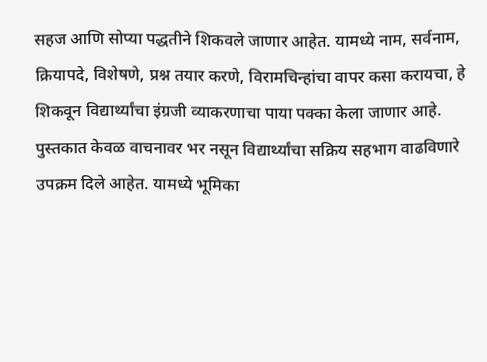सहज आणि सोप्या पद्धतीने शिकवले जाणार आहेत. यामध्ये नाम, सर्वनाम, क्रियापदे, विशेषणे, प्रश्न तयार करणे, विरामचिन्हांचा वापर कसा करायचा, हे शिकवून विद्यार्थ्यांचा इंग्रजी व्याकरणाचा पाया पक्का केला जाणार आहे.
पुस्तकात केवळ वाचनावर भर नसून विद्यार्थ्यांचा सक्रिय सहभाग वाढविणारे उपक्रम दिले आहेत. यामध्ये भूमिका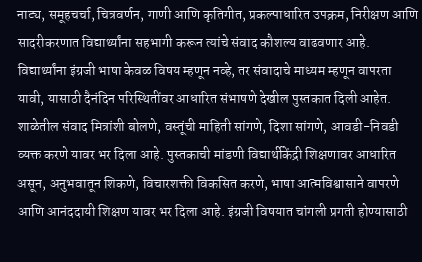नाट्य, समूहचर्चा, चित्रवर्णन, गाणी आणि कृतिगीत, प्रकल्पाधारित उपक्रम, निरीक्षण आणि सादरीकरणात विद्यार्थ्यांना सहभागी करून त्यांचे संवाद कौशल्य वाढवणार आहे. विद्यार्थ्यांना इंग्रजी भाषा केवळ विषय म्हणून नव्हे, तर संवादाचे माध्यम म्हणून वापरता यावी, यासाठी दैनंदिन परिस्थितींवर आधारित संभाषणे देखील पुस्तकात दिली आहेत. शाळेतील संवाद मित्रांशी बोलणे, वस्तूंची माहिती सांगणे, दिशा सांगणे, आवडी-निवडी व्यक्त करणे यावर भर दिला आहे. पुस्तकाची मांडणी विद्यार्थीकेंद्री शिक्षणावर आधारित असून, अनुभवातून शिकणे, विचारशक्ती विकसित करणे, भाषा आत्मविश्वासाने वापरणे आणि आनंददायी शिक्षण यावर भर दिला आहे. इंग्रजी विषयात चांगली प्रगती होण्यासाठी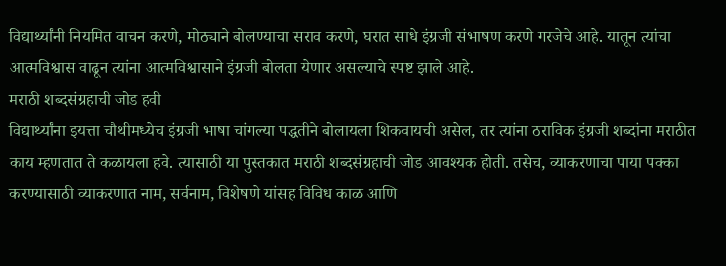विद्यार्थ्यांनी नियमित वाचन करणे, मोठ्याने बोलण्याचा सराव करणे, घरात साधे इंग्रजी संभाषण करणे गरजेचे आहे. यातून त्यांचा आत्मविश्वास वाढून त्यांना आत्मविश्वासाने इंग्रजी बोलता येणार असल्याचे स्पष्ट झाले आहे.
मराठी शब्दसंग्रहाची जोड हवी
विद्यार्थ्यांना इयत्ता चौथीमध्येच इंग्रजी भाषा चांगल्या पद्धतीने बोलायला शिकवायची असेल, तर त्यांना ठराविक इंग्रजी शब्दांना मराठीत काय म्हणतात ते कळायला हवे. त्यासाठी या पुस्तकात मराठी शब्दसंग्रहाची जोड आवश्यक होती. तसेच, व्याकरणाचा पाया पक्का करण्यासाठी व्याकरणात नाम, सर्वनाम, विशेषणे यांसह विविध काळ आणि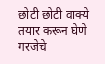छोटी छोटी वाक्ये तयार करून घेणे गरजेचे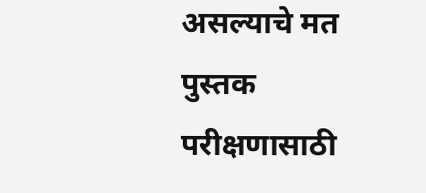असल्याचे मत पुस्तक परीक्षणासाठी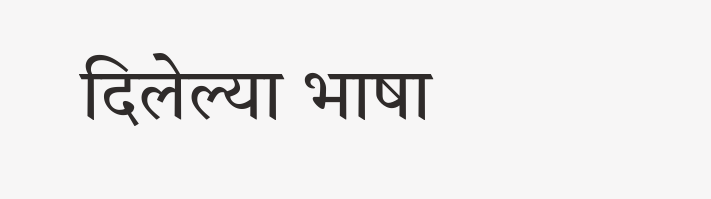दिलेल्या भाषा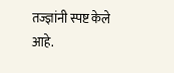तज्ज्ञांनी स्पष्ट केले आहे.